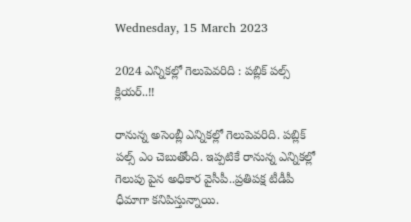Wednesday, 15 March 2023

2024 ఎన్నికల్లో గెలుపెవరిది : పబ్లిక్ పల్స్ క్లియర్..!!

రానున్న అసెంబ్లీ ఎన్నికల్లో గెలుపెవరిది. పబ్లిక్ పల్స్ ఎం చెబుతోంది. ఇప్పటికే రానున్న ఎన్నికల్లో గెలుపు పైన అధికార వైసీపీ..ప్రతిపక్ష టీడీపీ ధీమాగా కనిపిస్తున్నాయి.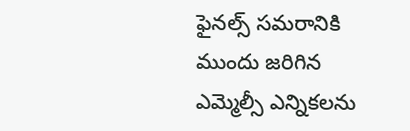ఫైనల్స్ సమరానికి ముందు జరిగిన ఎమ్మెల్సీ ఎన్నికలను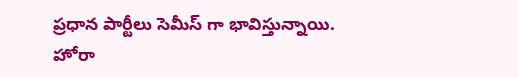ప్రధాన పార్టీలు సెమీస్ గా భావిస్తున్నాయి. హోరా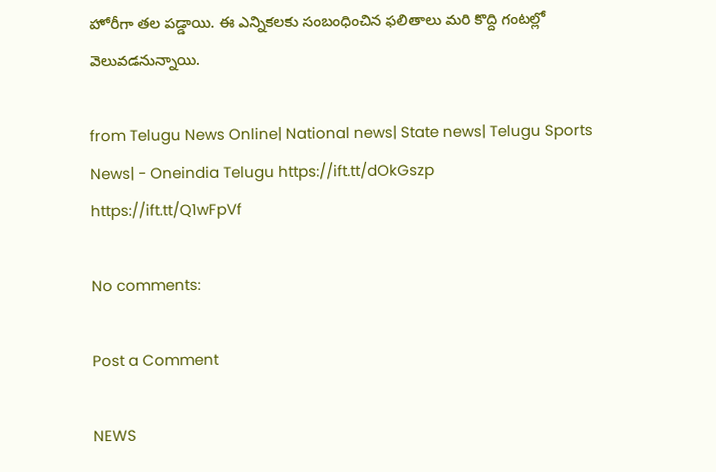హోరీగా తల పడ్డాయి. ఈ ఎన్నికలకు సంబంధించిన ఫలితాలు మరి కొద్ది గంటల్లో వెలువడనున్నాయి.

from Telugu News Online| National news| State news| Telugu Sports News| - Oneindia Telugu https://ift.tt/dOkGszp
https://ift.tt/Q1wFpVf

No comments:

Post a Comment

NEWS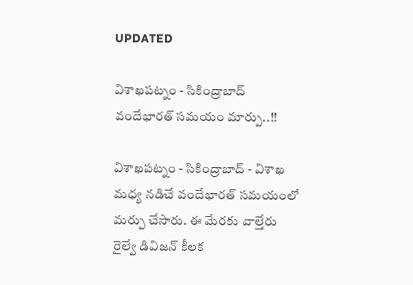UPDATED

విశాఖపట్నం - సికింద్రాబాద్ వందేభారత్ సమయం మార్పు..!!

విశాఖపట్నం - సికింద్రాబాద్ - విశాఖ మధ్య నడిచే వందేభారత్ సమయంలో మర్పు చేసారు. ఈ మేరకు వాల్తేరు రైల్వే డివిజన్ కీలక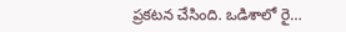ప్రకటన చేసింది. ఒడిశాలో రై...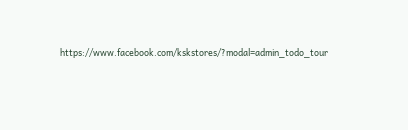https://www.facebook.com/kskstores/?modal=admin_todo_tour